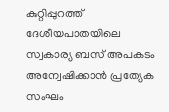കുറ്റിപ്പുറത്ത് ദേശീയപാതയിലെ സ്വകാര്യ ബസ് അപകടം അന്വേഷിക്കാൻ പ്രത്യേക സംഘം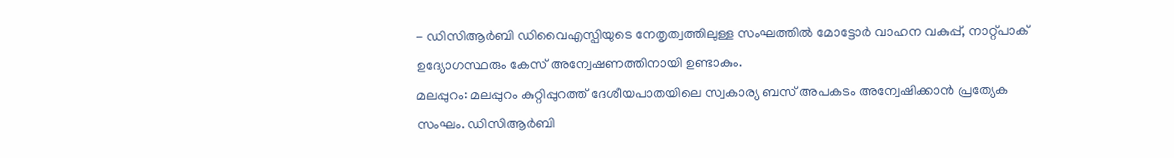- ഡിസിആർബി ഡിവൈഎസ്പിയുടെ നേതൃത്വത്തിലുള്ള സംഘത്തിൽ മോട്ടോർ വാഹന വകുപ്പ്, നാറ്റ്പാക് ഉദ്യോഗസ്ഥരും കേസ് അന്വേഷണത്തിനായി ഉണ്ടാകും.
മലപ്പുറം: മലപ്പുറം കുറ്റിപ്പുറത്ത് ദേശീയപാതയിലെ സ്വകാര്യ ബസ് അപകടം അന്വേഷിക്കാൻ പ്രത്യേക സംഘം. ഡിസിആർബി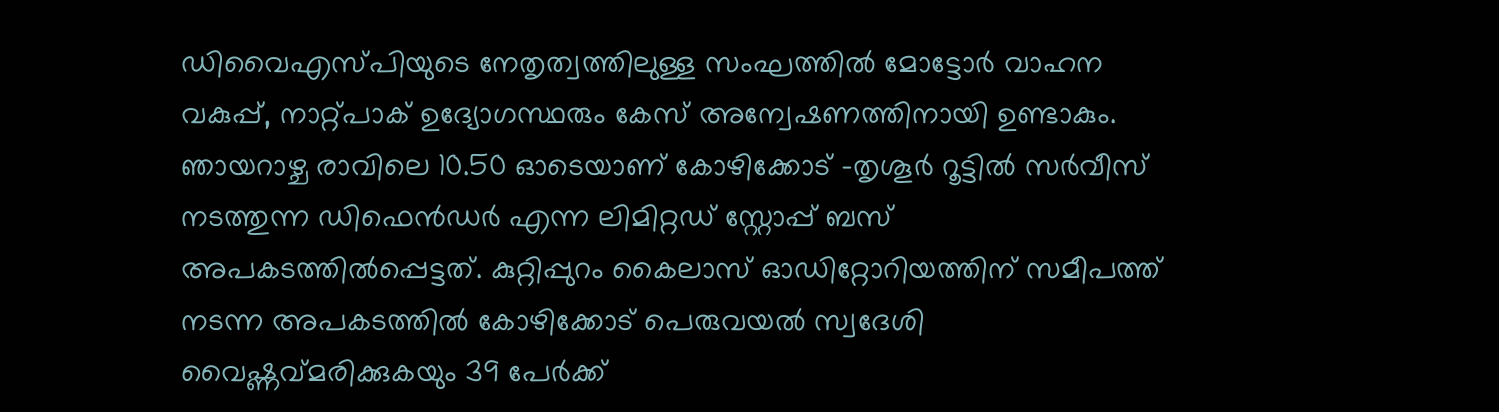ഡിവൈഎസ്പിയുടെ നേതൃത്വത്തിലുള്ള സംഘത്തിൽ മോട്ടോർ വാഹന വകുപ്പ്, നാറ്റ്പാക് ഉദ്യോഗസ്ഥരും കേസ് അന്വേഷണത്തിനായി ഉണ്ടാകും. ഞായറാഴ്ച രാവിലെ 10.50 ഓടെയാണ് കോഴിക്കോട് -തൃശൂർ റൂട്ടിൽ സർവീസ് നടത്തുന്ന ഡിഫെൻഡർ എന്ന ലിമിറ്റഡ് സ്റ്റോപ്പ് ബസ് അപകടത്തിൽപ്പെട്ടത്. കുറ്റിപ്പുറം കൈലാസ് ഓഡിറ്റോറിയത്തിന് സമീപത്ത് നടന്ന അപകടത്തിൽ കോഴിക്കോട് പെരുവയൽ സ്വദേശി വൈഷ്ണവ്മരിക്കുകയും 39 പേർക്ക്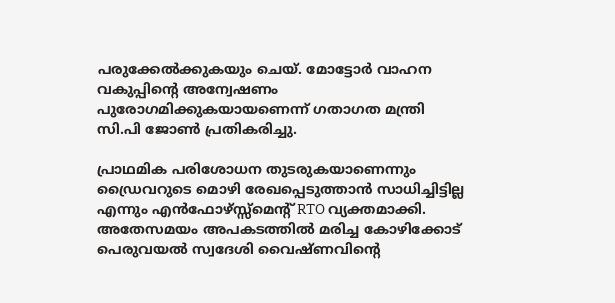പരുക്കേൽക്കുകയും ചെയ്. മോട്ടോർ വാഹന വകുപ്പിന്റെ അന്വേഷണം പുരോഗമിക്കുകയായണെന്ന് ഗതാഗത മന്ത്രി സി.പി ജോൺ പ്രതികരിച്ചു.

പ്രാഥമിക പരിശോധന തുടരുകയാണെന്നും ഡ്രൈവറുടെ മൊഴി രേഖപ്പെടുത്താൻ സാധിച്ചിട്ടില്ല എന്നും എൻഫോഴ്സ്സ്മെന്റ് RTO വ്യക്തമാക്കി. അതേസമയം അപകടത്തിൽ മരിച്ച കോഴിക്കോട് പെരുവയൽ സ്വദേശി വൈഷ്ണവിന്റെ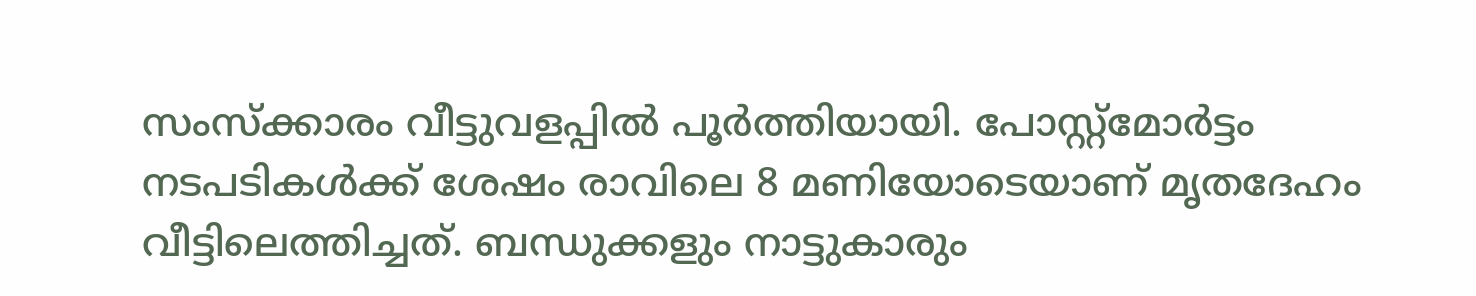സംസ്ക്കാരം വീട്ടുവളപ്പിൽ പൂർത്തിയായി. പോസ്റ്റ്മോർട്ടം നടപടികൾക്ക് ശേഷം രാവിലെ 8 മണിയോടെയാണ് മൃതദേഹം വീട്ടിലെത്തിച്ചത്. ബന്ധുക്കളും നാട്ടുകാരും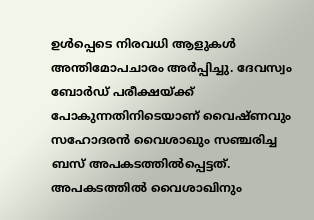ഉൾപ്പെടെ നിരവധി ആളുകൾ അന്തിമോപചാരം അർപ്പിച്ചു. ദേവസ്വം ബോർഡ് പരീക്ഷയ്ക്ക് പോകുന്നതിനിടെയാണ് വൈഷ്ണവും സഹോദരൻ വൈശാഖും സഞ്ചരിച്ച ബസ് അപകടത്തിൽപ്പെട്ടത്. അപകടത്തിൽ വൈശാഖിനും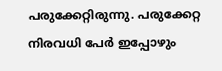പരുക്കേറ്റിരുന്നു. പരുക്കേറ്റ നിരവധി പേർ ഇപ്പോഴും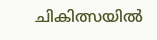ചികിത്സയിൽ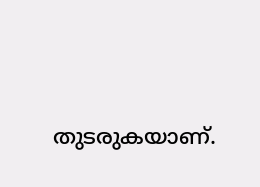തുടരുകയാണ്.